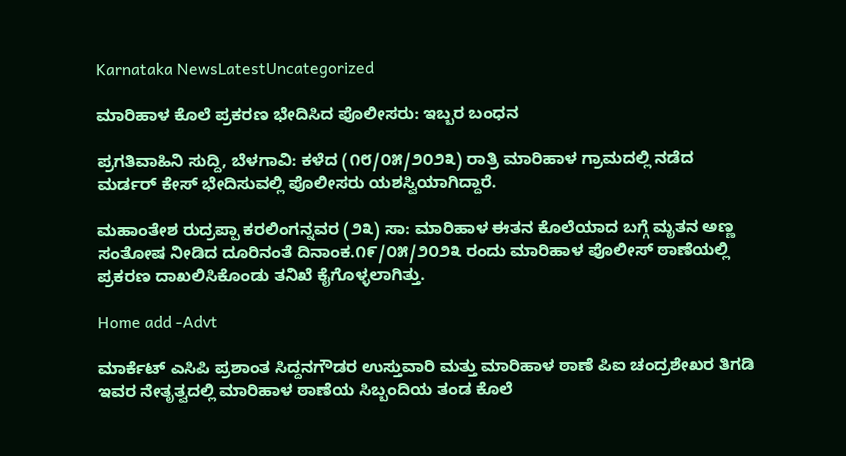Karnataka NewsLatestUncategorized

ಮಾರಿಹಾಳ ಕೊಲೆ ಪ್ರಕರಣ ಭೇದಿಸಿದ ಪೊಲೀಸರು: ಇಬ್ಬರ ಬಂಧನ

ಪ್ರಗತಿವಾಹಿನಿ ಸುದ್ದಿ, ಬೆಳಗಾವಿ: ಕಳೆದ (೧೮/೦೫/೨೦೨೩) ರಾತ್ರಿ ಮಾರಿಹಾಳ ಗ್ರಾಮದಲ್ಲಿ ನಡೆದ ಮರ್ಡರ್ ಕೇಸ್ ಭೇದಿಸುವಲ್ಲಿ ಪೊಲೀಸರು ಯಶಸ್ವಿಯಾಗಿದ್ದಾರೆ.

ಮಹಾಂತೇಶ ರುದ್ರಪ್ಪಾ ಕರಲಿಂಗನ್ನವರ (೨೩) ಸಾ: ಮಾರಿಹಾಳ ಈತನ ಕೊಲೆಯಾದ ಬಗ್ಗೆ ಮೃತನ ಅಣ್ಣ ಸಂತೋಷ ನೀಡಿದ ದೂರಿನಂತೆ ದಿನಾಂಕ.೧೯/೦೫/೨೦೨೩ ರಂದು ಮಾರಿಹಾಳ ಪೊಲೀಸ್ ಠಾಣೆಯಲ್ಲಿ ಪ್ರಕರಣ ದಾಖಲಿಸಿಕೊಂಡು ತನಿಖೆ ಕೈಗೊಳ್ಳಲಾಗಿತ್ತು.

Home add -Advt

ಮಾರ್ಕೆಟ್ ಎಸಿಪಿ ಪ್ರಶಾಂತ ಸಿದ್ದನಗೌಡರ ಉಸ್ತುವಾರಿ ಮತ್ತು ಮಾರಿಹಾಳ ಠಾಣೆ ಪಿಐ ಚಂದ್ರಶೇಖರ ತಿಗಡಿ ಇವರ ನೇತೃತ್ವದಲ್ಲಿ ಮಾರಿಹಾಳ ಠಾಣೆಯ ಸಿಬ್ಬಂದಿಯ ತಂಡ ಕೊಲೆ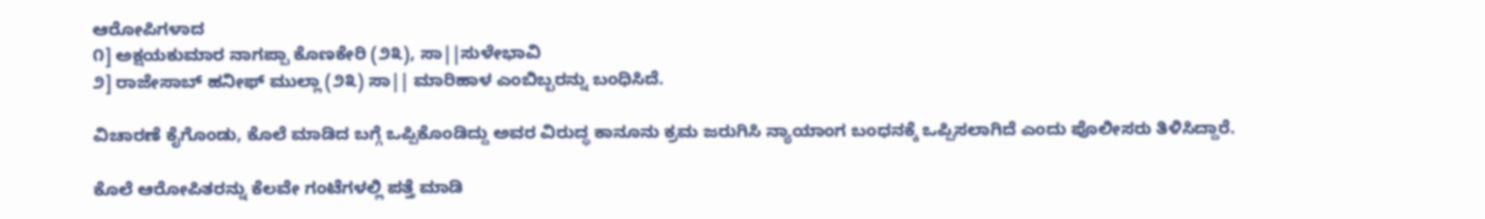ಆರೋಪಿಗಳಾದ
೧] ಅಕ್ಷಯಕುಮಾರ ನಾಗಪ್ಪಾ ಕೊಣಕೇರಿ (೨೩), ಸಾ||ಸುಳೇಭಾವಿ
೨] ರಾಜೇಸಾಬ್ ಹನೀಫ್ ಮುಲ್ಲಾ (೨೩) ಸಾ|| ಮಾರಿಹಾಳ ಎಂಬಿಬ್ಬರನ್ನು ಬಂಧಿಸಿದೆ.

ವಿಚಾರಣೆ ಕೈಗೊಂಡು, ಕೊಲೆ ಮಾಡಿದ ಬಗ್ಗೆ ಒಪ್ಪಿಕೊಂಡಿದ್ದು ಅವರ ವಿರುದ್ಧ ಕಾನೂನು ಕ್ರಮ ಜರುಗಿಸಿ ನ್ಯಾಯಾಂಗ ಬಂಧನಕ್ಕೆ ಒಪ್ಪಿಸಲಾಗಿದೆ ಎಂದು ಪೊಲೀಸರು ತಿಳಿಸಿದ್ದಾರೆ.

ಕೊಲೆ ಆರೋಪಿತರನ್ನು ಕೆಲವೇ ಗಂಟೆಗಳಲ್ಲಿ ಪತ್ತೆ ಮಾಡಿ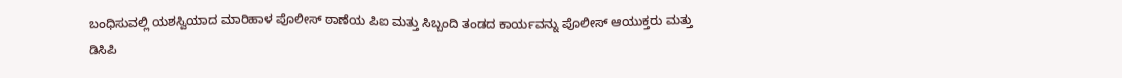ಬಂಧಿಸುವಲ್ಲಿ ಯಶಸ್ವಿಯಾದ ಮಾರಿಹಾಳ ಪೊಲೀಸ್ ಠಾಣೆಯ ಪಿಐ ಮತ್ತು ಸಿಬ್ಬಂದಿ ತಂಡದ ಕಾರ್ಯವನ್ನು ಪೊಲೀಸ್ ಆಯುಕ್ತರು ಮತ್ತು ಡಿಸಿಪಿ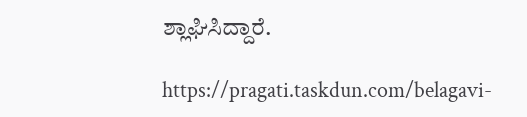ಶ್ಲಾಘಿಸಿದ್ದಾರೆ.

https://pragati.taskdun.com/belagavi-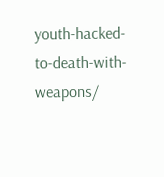youth-hacked-to-death-with-weapons/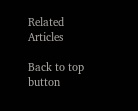Related Articles

Back to top button